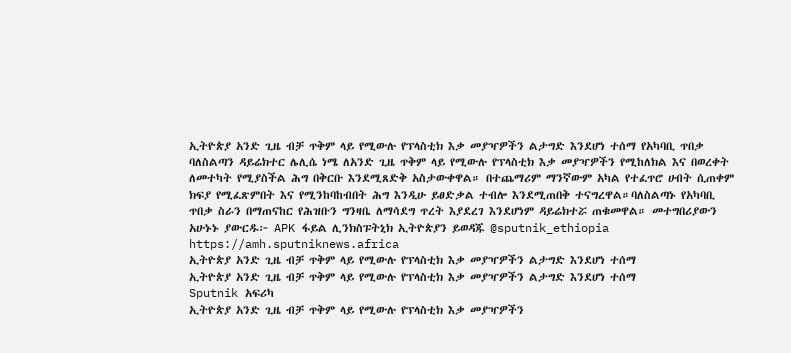ኢትዮጵያ አንድ ጊዜ ብቻ ጥቅም ላይ የሚውሉ የፕላስቲክ እቃ መያዣዎችን ልታግድ እንደሆነ ተሰማ የአካባቢ ጥበቃ ባለስልጣን ዳይሬክተር ሌሊሴ ነሜ ለአንድ ጊዜ ጥቅም ላይ የሚውሉ የፕላስቲክ እቃ መያዣዎችን የሚከለክል እና በወረቀት ለመተካት የሚያስችል ሕግ በቅርቡ እንደሚጸድቅ አስታውቀዋል። በተጨማሪም ማንኛውም አካል የተፈጥሮ ሀብት ሲጠቀም ክፍያ የሚፈጽምበት እና የሚንከባከብበት ሕግ እንዲሁ ይፀድቃል ተብሎ እንደሚጠበቅ ተናግረዋል።ባለስልጣኑ የአካባቢ ጥበቃ ስራን በማጠናከር የሕዝቡን ግንዛቤ ለማሳደግ ጥረት እያደረገ እንደሆነም ዳይሬክተሯ ጠቁመዋል። መተግበሪያውን አሁኑኑ ያውርዱ፦ APK ፋይል ሊንክስፑትኒክ ኢትዮጵያን ይወዳጁ @sputnik_ethiopia
https://amh.sputniknews.africa
ኢትዮጵያ አንድ ጊዜ ብቻ ጥቅም ላይ የሚውሉ የፕላስቲክ እቃ መያዣዎችን ልታግድ እንደሆነ ተሰማ
ኢትዮጵያ አንድ ጊዜ ብቻ ጥቅም ላይ የሚውሉ የፕላስቲክ እቃ መያዣዎችን ልታግድ እንደሆነ ተሰማ
Sputnik አፍሪካ
ኢትዮጵያ አንድ ጊዜ ብቻ ጥቅም ላይ የሚውሉ የፕላስቲክ እቃ መያዣዎችን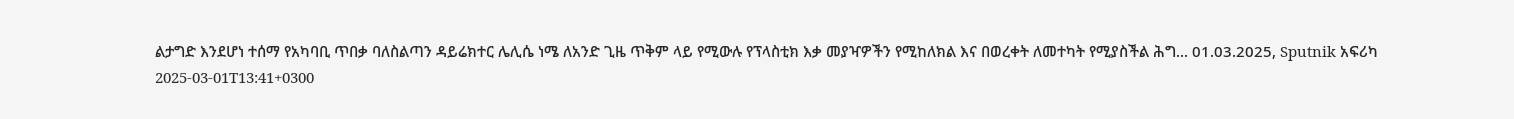ልታግድ እንደሆነ ተሰማ የአካባቢ ጥበቃ ባለስልጣን ዳይሬክተር ሌሊሴ ነሜ ለአንድ ጊዜ ጥቅም ላይ የሚውሉ የፕላስቲክ እቃ መያዣዎችን የሚከለክል እና በወረቀት ለመተካት የሚያስችል ሕግ... 01.03.2025, Sputnik አፍሪካ
2025-03-01T13:41+0300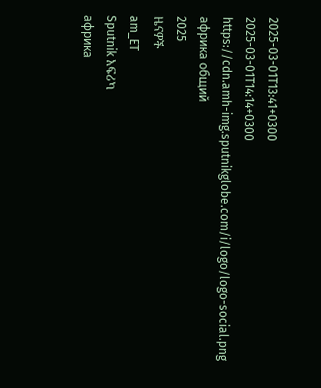2025-03-01T13:41+0300
2025-03-01T14:14+0300
https://cdn.amh-img.sputnikglobe.com/i/logo/logo-social.png
африка общий
2025
ዜናዎች
am_ET
Sputnik አፍሪካ
африка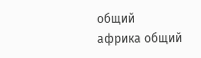общий
африка общий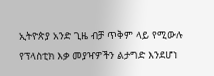ኢትዮጵያ አንድ ጊዜ ብቻ ጥቅም ላይ የሚውሉ የፕላስቲክ እቃ መያዣዎችን ልታግድ እንደሆነ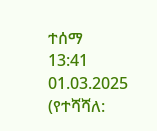ተሰማ
13:41 01.03.2025 (የተሻሻለ: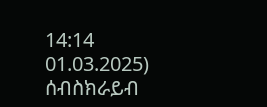14:14 01.03.2025)
ሰብስክራይብ